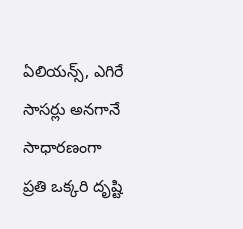ఏలియన్స్, ఎగిరే సాసర్లు అనగానే సాధారణంగా ప్రతి ఒక్కరి దృష్టి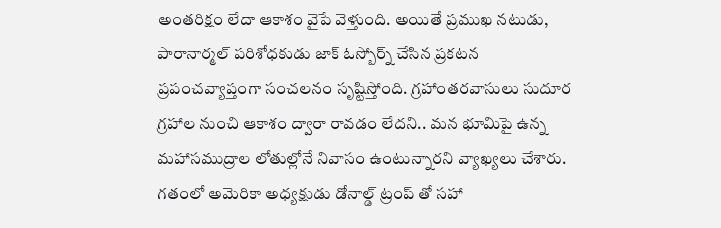అంతరిక్షం లేదా ఆకాశం వైపే వెళ్తుంది. అయితే ప్రముఖ నటుడు, పారానార్మల్ పరిశోధకుడు జాక్ ఓస్బోర్న్ చేసిన ప్రకటన ప్రపంచవ్యాప్తంగా సంచలనం సృష్టిస్తోంది. గ్రహాంతరవాసులు సుదూర గ్రహాల నుంచి ఆకాశం ద్వారా రావడం లేదని.. మన భూమిపై ఉన్న మహాసముద్రాల లోతుల్లోనే నివాసం ఉంటున్నారని వ్యాఖ్యలు చేశారు.
గతంలో అమెరికా అధ్యక్షుడు డోనాల్డ్ ట్రంప్ తో సహా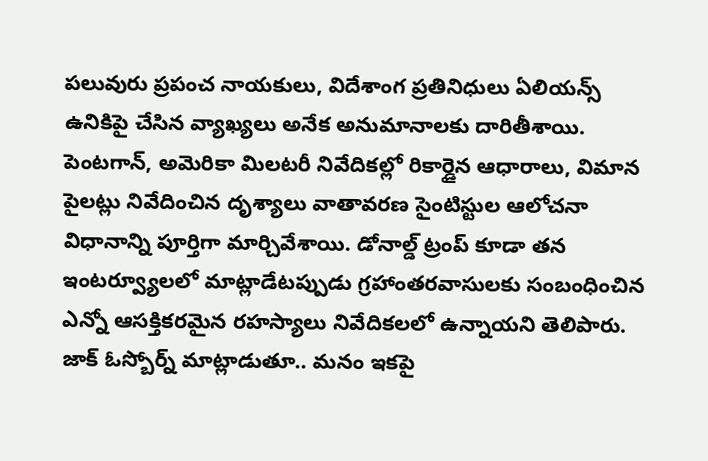పలువురు ప్రపంచ నాయకులు, విదేశాంగ ప్రతినిధులు ఏలియన్స్ ఉనికిపై చేసిన వ్యాఖ్యలు అనేక అనుమానాలకు దారితీశాయి. పెంటగాన్, అమెరికా మిలటరీ నివేదికల్లో రికార్డైన ఆధారాలు, విమాన పైలట్లు నివేదించిన దృశ్యాలు వాతావరణ సైంటిస్టుల ఆలోచనా విధానాన్ని పూర్తిగా మార్చివేశాయి. డోనాల్డ్ ట్రంప్ కూడా తన ఇంటర్వ్యూలలో మాట్లాడేటప్పుడు గ్రహాంతరవాసులకు సంబంధించిన ఎన్నో ఆసక్తికరమైన రహస్యాలు నివేదికలలో ఉన్నాయని తెలిపారు.
జాక్ ఓస్బోర్న్ మాట్లాడుతూ.. మనం ఇకపై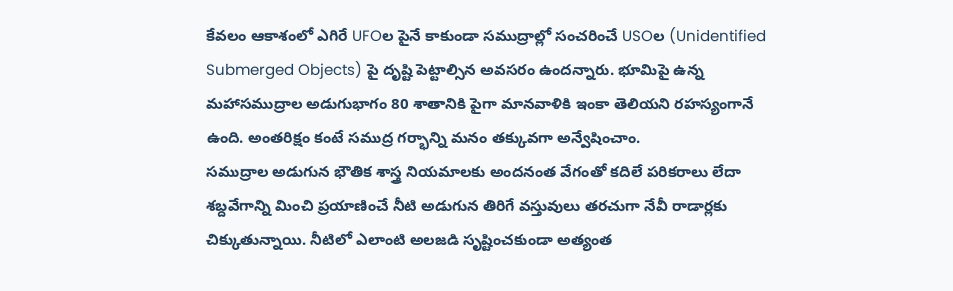కేవలం ఆకాశంలో ఎగిరే UFOల పైనే కాకుండా సముద్రాల్లో సంచరించే USOల (Unidentified Submerged Objects) పై దృష్టి పెట్టాల్సిన అవసరం ఉందన్నారు. భూమిపై ఉన్న మహాసముద్రాల అడుగుభాగం 80 శాతానికి పైగా మానవాళికి ఇంకా తెలియని రహస్యంగానే ఉంది. అంతరిక్షం కంటే సముద్ర గర్భాన్ని మనం తక్కువగా అన్వేషించాం.
సముద్రాల అడుగున భౌతిక శాస్త్ర నియమాలకు అందనంత వేగంతో కదిలే పరికరాలు లేదా శబ్దవేగాన్ని మించి ప్రయాణించే నీటి అడుగున తిరిగే వస్తువులు తరచుగా నేవీ రాడార్లకు చిక్కుతున్నాయి. నీటిలో ఎలాంటి అలజడి సృష్టించకుండా అత్యంత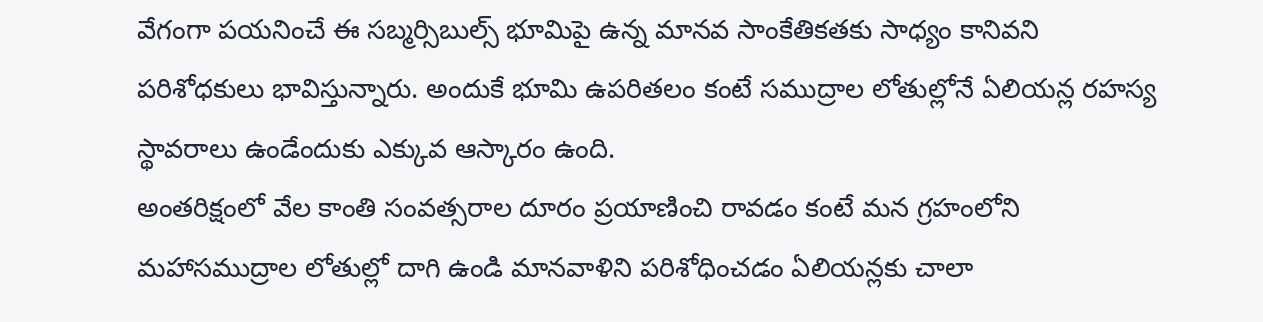వేగంగా పయనించే ఈ సబ్మర్సిబుల్స్ భూమిపై ఉన్న మానవ సాంకేతికతకు సాధ్యం కానివని పరిశోధకులు భావిస్తున్నారు. అందుకే భూమి ఉపరితలం కంటే సముద్రాల లోతుల్లోనే ఏలియన్ల రహస్య స్థావరాలు ఉండేందుకు ఎక్కువ ఆస్కారం ఉంది.
అంతరిక్షంలో వేల కాంతి సంవత్సరాల దూరం ప్రయాణించి రావడం కంటే మన గ్రహంలోని మహాసముద్రాల లోతుల్లో దాగి ఉండి మానవాళిని పరిశోధించడం ఏలియన్లకు చాలా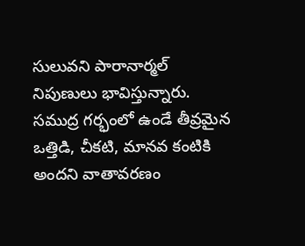సులువని పారానార్మల్ నిపుణులు భావిస్తున్నారు. సముద్ర గర్భంలో ఉండే తీవ్రమైన ఒత్తిడి, చీకటి, మానవ కంటికి అందని వాతావరణం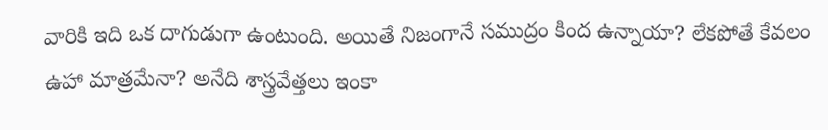వారికి ఇది ఒక దాగుడుగా ఉంటుంది. అయితే నిజంగానే సముద్రం కింద ఉన్నాయా? లేకపోతే కేవలం ఉహా మాత్రమేనా? అనేది శాస్త్రవేత్తలు ఇంకా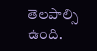తెలపాల్సి ఉంది.